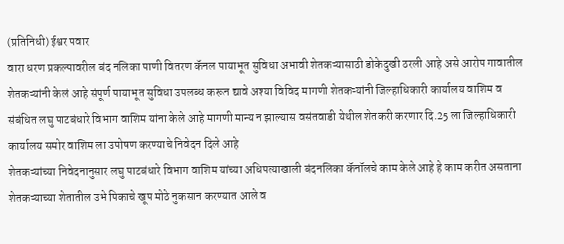(प्रतिनिधी) ईश्वर पवार
वारा धरण प्रकल्पावरील बंद नलिका पाणी वितरण कॅनल पायाभूत सुविधा अभावी शेतकऱ्यासाठी डोकेदुखी ठरली आहे असे आरोप गावातील शेतकऱ्यांनी केलं आहे संपूर्ण पायाभूत सुविधा उपलब्ध करून द्यावे अश्या विविद मागणी शेतकऱ्यांनी जिल्हाधिकारी कार्यालय वाशिम व संबंधित लघु पाटबंधारे विभाग वाशिम यांना केले आहे मागणी मान्य न झाल्यास वसंतवाडी येथील शेतकरी करणार दि.25 ला जिल्हाधिकारी कार्यालय समोर वाशिम ला उपोषण करण्याचे निवेदन दिले आहे
शेतकऱ्यांच्या निवेदनानुसार लघु पाटबंधारे विभाग वाशिम यांच्या अधिपत्याखाली बंदनलिका कॅनॉलचे काम केले आहे हे काम करीत असताना शेतकऱ्याच्या शेतातील उभे पिकाचे खूप मोठे नुकसान करण्यात आले व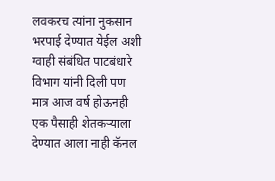लवकरच त्यांना नुकसान भरपाई देण्यात येईल अशी ग्वाही संबंधित पाटबंधारे विभाग यांनी दिली पण मात्र आज वर्ष होऊनही एक पैसाही शेतकऱ्याला देण्यात आला नाही कॅनल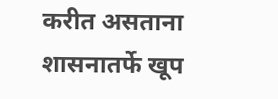करीत असताना शासनातर्फे खूप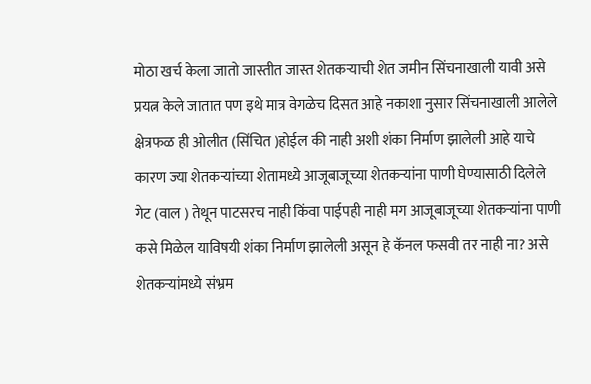मोठा खर्च केला जातो जास्तीत जास्त शेतकऱ्याची शेत जमीन सिंचनाखाली यावी असे प्रयत्न केले जातात पण इथे मात्र वेगळेच दिसत आहे नकाशा नुसार सिंचनाखाली आलेले क्षेत्रफळ ही ओलीत (सिंचित )होईल की नाही अशी शंका निर्माण झालेली आहे याचे कारण ज्या शेतकऱ्यांच्या शेतामध्ये आजूबाजूच्या शेतकऱ्यांना पाणी घेण्यासाठी दिलेले गेट (वाल ) तेथून पाटसरच नाही किंवा पाईपही नाही मग आजूबाजूच्या शेतकऱ्यांना पाणी कसे मिळेल याविषयी शंका निर्माण झालेली असून हे कॅनल फसवी तर नाही ना? असे शेतकऱ्यांमध्ये संभ्रम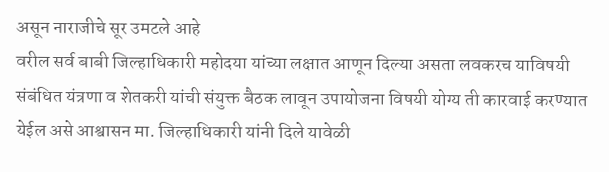असून नाराजीचे सूर उमटले आहे
वरील सर्व बाबी जिल्हाधिकारी महोदया यांच्या लक्षात आणून दिल्या असता लवकरच याविषयी संबंधित यंत्रणा व शेतकरी यांची संयुक्त बैठक लावून उपायोजना विषयी योग्य ती कारवाई करण्यात येईल असे आश्वासन मा. जिल्हाधिकारी यांनी दिले यावेळी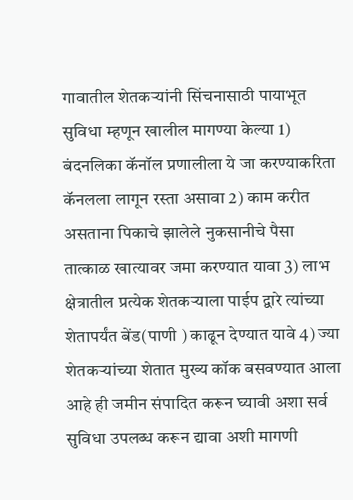गावातील शेतकऱ्यांनी सिंचनासाठी पायाभूत सुविधा म्हणून खालील मागण्या केल्या 1) बंदनलिका कॅनॉल प्रणालीला ये जा करण्याकरिता कॅनलला लागून रस्ता असावा 2) काम करीत असताना पिकाचे झालेले नुकसानीचे पैसा तात्काळ खात्यावर जमा करण्यात यावा 3) लाभ क्षेत्रातील प्रत्येक शेतकऱ्याला पाईप द्वारे त्यांच्या शेतापर्यंत बेंड(पाणी ) काढून देण्यात यावे 4) ज्या शेतकऱ्यांच्या शेतात मुख्य कॉक बसवण्यात आला आहे ही जमीन संपादित करून घ्यावी अशा सर्व सुविधा उपलब्ध करून द्यावा अशी मागणी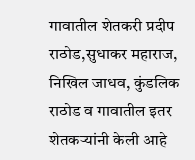गावातील शेतकरी प्रदीप राठोड,सुधाकर महाराज, निखिल जाधव, कुंडलिक राठोड व गावातील इतर शेतकऱ्यांनी केली आहे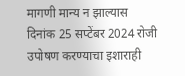मागणी मान्य न झाल्यास दिनांक 25 सप्टेंबर 2024 रोजी उपोषण करण्याचा इशाराही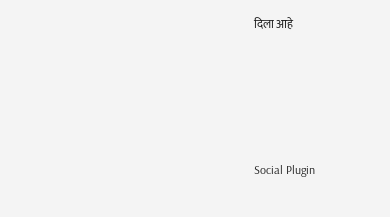दिला आहे





Social Plugin